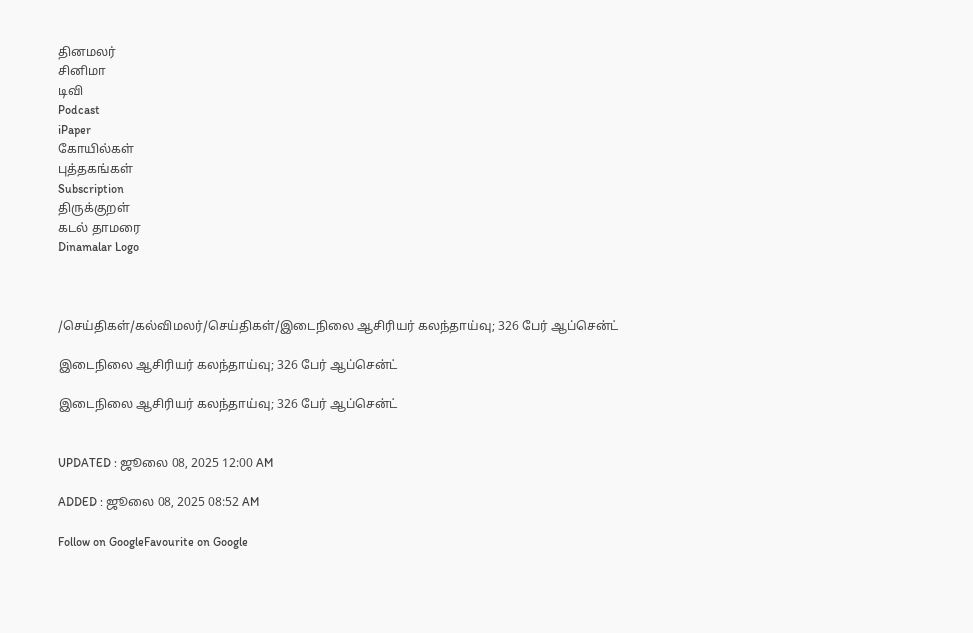தினமலர்
சினிமா
டிவி
Podcast
iPaper
கோயில்கள்
புத்தகங்கள்
Subscription
திருக்குறள்
கடல் தாமரை
Dinamalar Logo



/செய்திகள்/கல்விமலர்/செய்திகள்/இடைநிலை ஆசிரியர் கலந்தாய்வு; 326 பேர் ஆப்சென்ட்

இடைநிலை ஆசிரியர் கலந்தாய்வு; 326 பேர் ஆப்சென்ட்

இடைநிலை ஆசிரியர் கலந்தாய்வு; 326 பேர் ஆப்சென்ட்


UPDATED : ஜூலை 08, 2025 12:00 AM

ADDED : ஜூலை 08, 2025 08:52 AM

Follow on GoogleFavourite on Google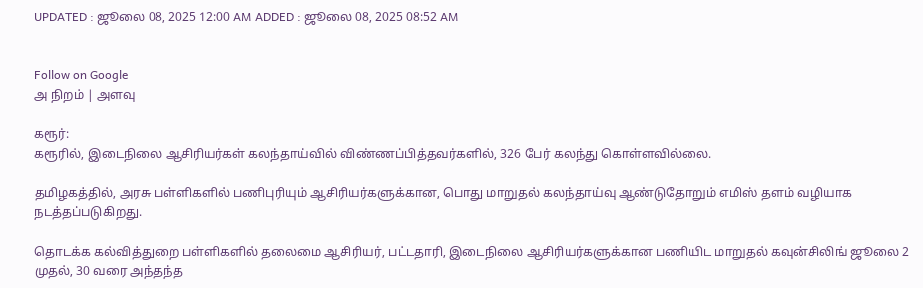UPDATED : ஜூலை 08, 2025 12:00 AM ADDED : ஜூலை 08, 2025 08:52 AM


Follow on Google
அ நிறம் | அளவு

கரூர்:
கரூரில், இடைநிலை ஆசிரியர்கள் கலந்தாய்வில் விண்ணப்பித்தவர்களில், 326 பேர் கலந்து கொள்ளவில்லை.

தமிழகத்தில், அரசு பள்ளிகளில் பணிபுரியும் ஆசிரியர்களுக்கான, பொது மாறுதல் கலந்தாய்வு ஆண்டுதோறும் எமிஸ் தளம் வழியாக நடத்தப்படுகிறது.

தொடக்க கல்வித்துறை பள்ளிகளில் தலைமை ஆசிரியர், பட்டதாரி, இடைநிலை ஆசிரியர்களுக்கான பணியிட மாறுதல் கவுன்சிலிங் ஜூலை 2 முதல், 30 வரை அந்தந்த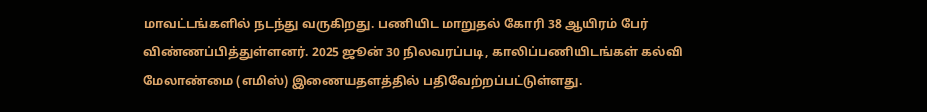மாவட்டங்களில் நடந்து வருகிறது. பணியிட மாறுதல் கோரி 38 ஆயிரம் பேர் விண்ணப்பித்துள்ளனர். 2025 ஜூன் 30 நிலவரப்படி, காலிப்பணியிடங்கள் கல்வி மேலாண்மை (எமிஸ்) இணையதளத்தில் பதிவேற்றப்பட்டுள்ளது.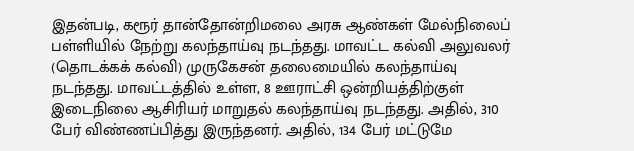இதன்படி, கரூர் தான்தோன்றிமலை அரசு ஆண்கள் மேல்நிலைப் பள்ளியில் நேற்று கலந்தாய்வு நடந்தது. மாவட்ட கல்வி அலுவலர் (தொடக்கக் கல்வி) முருகேசன் தலைமையில் கலந்தாய்வு நடந்தது. மாவட்டத்தில் உள்ள, 8 ஊராட்சி ஒன்றியத்திற்குள் இடைநிலை ஆசிரியர் மாறுதல் கலந்தாய்வு நடந்தது. அதில், 310 பேர் விண்ணப்பித்து இருந்தனர். அதில், 134 பேர் மட்டுமே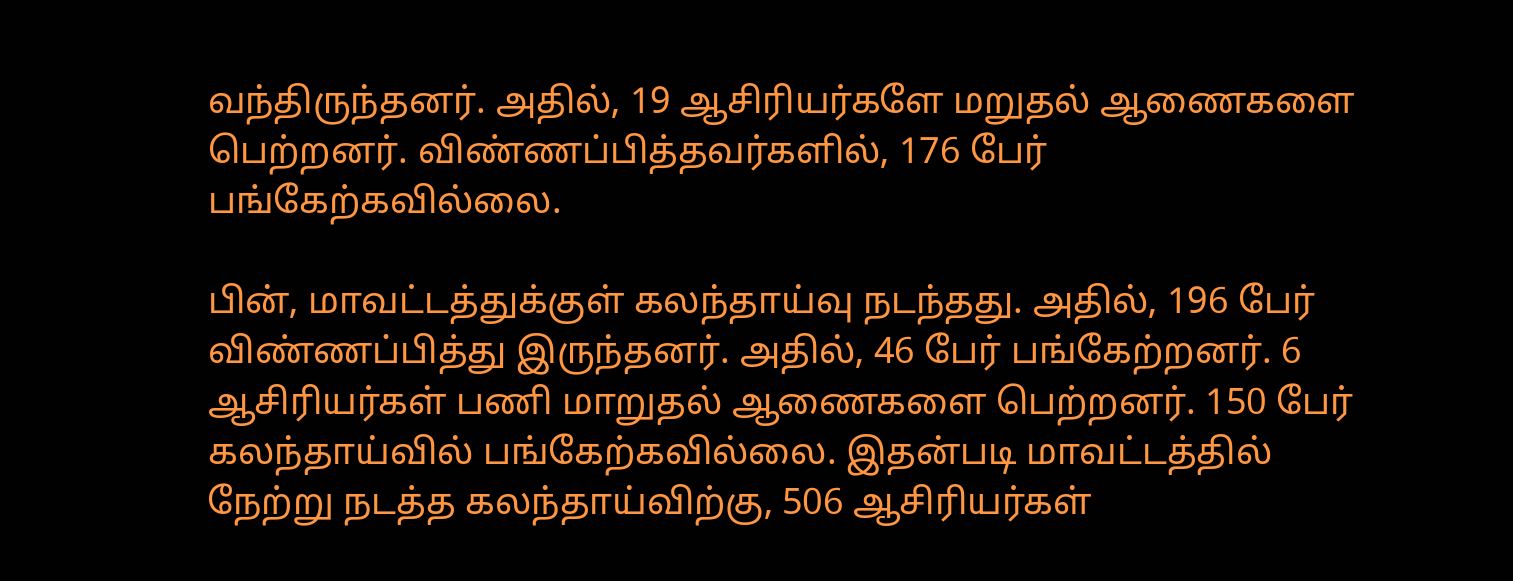வந்திருந்தனர். அதில், 19 ஆசிரியர்களே மறுதல் ஆணைகளை பெற்றனர். விண்ணப்பித்தவர்களில், 176 பேர் பங்கேற்கவில்லை.

பின், மாவட்டத்துக்குள் கலந்தாய்வு நடந்தது. அதில், 196 பேர் விண்ணப்பித்து இருந்தனர். அதில், 46 பேர் பங்கேற்றனர். 6 ஆசிரியர்கள் பணி மாறுதல் ஆணைகளை பெற்றனர். 150 பேர் கலந்தாய்வில் பங்கேற்கவில்லை. இதன்படி மாவட்டத்தில் நேற்று நடத்த கலந்தாய்விற்கு, 506 ஆசிரியர்கள்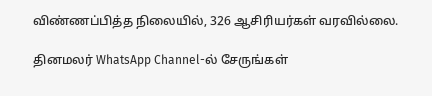விண்ணப்பித்த நிலையில், 326 ஆசிரியர்கள் வரவில்லை.

தினமலர் WhatsApp Channel-ல் சேருங்கள்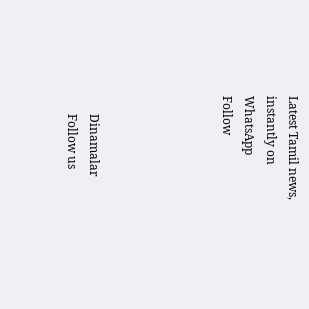Latest Tamil news, instantly on WhatsApp
Follow





      Dinamalar
      Follow us